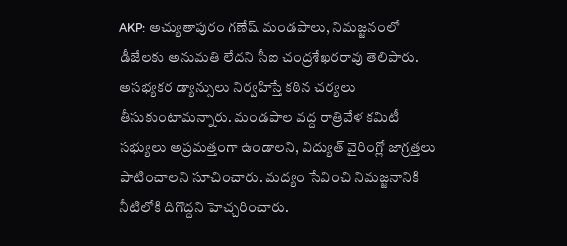AKP: అచ్యుతాపురం గణేష్ మండపాలు, నిమజ్జనంలో డీజేలకు అనుమతి లేదని సీఐ చంద్రశేఖరరావు తెలిపారు. అసభ్యకర డ్యాన్సులు నిర్వహిస్తే కఠిన చర్యలు తీసుకుంటామన్నారు. మండపాల వద్ద రాత్రివేళ కమిటీ సభ్యులు అప్రమత్తంగా ఉండాలని, విద్యుత్ వైరింగ్లో జాగ్రత్తలు పాటించాలని సూచించారు. మద్యం సేవించి నిమజ్జనానికి నీటిలోకి దిగొద్దని హెచ్చరించారు.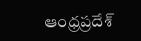ఆంధ్రప్రదేశ్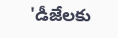'డీజేలకు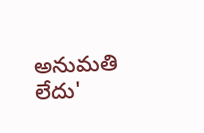అనుమతి లేదు'